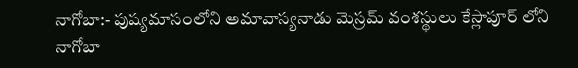నాగోబా:- పుష్యమాసంలోని అమావాస్యనాడు మెస్రమ్ వంశస్థులు కేస్లాపూర్ లోని నాగోబా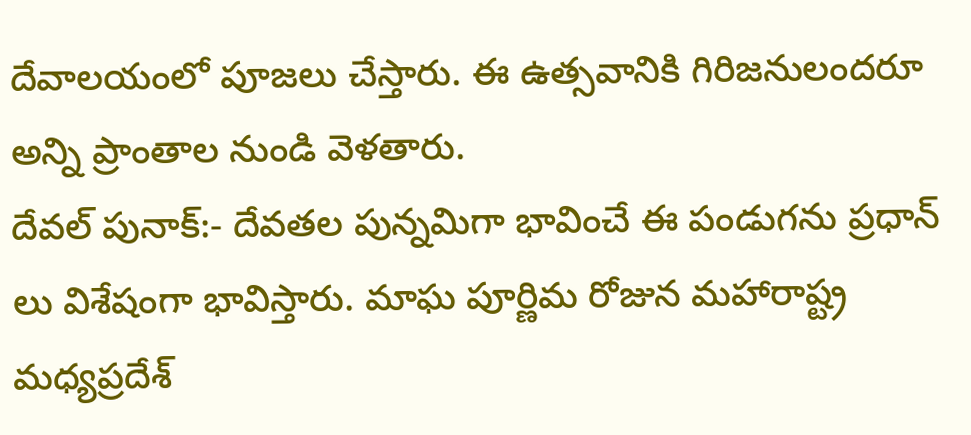దేవాలయంలో పూజలు చేస్తారు. ఈ ఉత్సవానికి గిరిజనులందరూ అన్ని ప్రాంతాల నుండి వెళతారు.
దేవల్ పునాక్:- దేవతల పున్నమిగా భావించే ఈ పండుగను ప్రధాన్ లు విశేషంగా భావిస్తారు. మాఘ పూర్ణిమ రోజున మహారాష్ట్ర మధ్యప్రదేశ్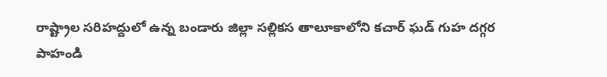రాష్ట్రాల సరిహద్దులో ఉన్న బండారు జిల్లా సల్లికస తాలూకాలోని కచార్ ఘడ్ గుహ దగ్గర పాహండి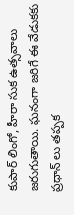కుపార్ లింగో, హీరా సుక ఉత్సవాలు జరుగుతాయి. ఘనంగా జరిగే ఈ వేడుకకు ప్రధాన్ లు తప్పక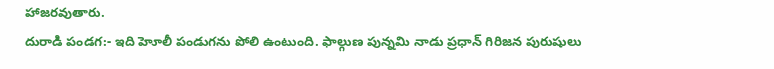హాజరవుతారు.
దురాడి పండగ:- ఇది హెూలీ పండుగను పోలి ఉంటుంది. ఫాల్గుణ పున్నమి నాడు ప్రధాన్ గిరిజన పురుషులు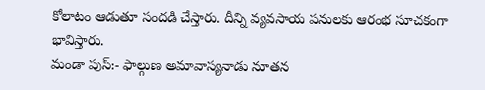కోలాటం ఆడుతూ సందడి చేస్తారు. దీన్ని వ్యవసాయ పనులకు ఆరంభ సూచకంగా భావిస్తారు.
మండా పుస్:- ఫాల్గుణ అమావాస్యనాడు నూతన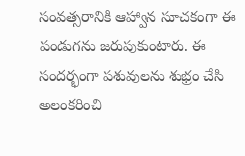సంవత్సరానికి ఆహ్వాన సూచకంగా ఈ పండుగను జరుపుకుంటారు. ఈ సందర్భంగా పశువులను శుభ్రం చేసి అలంకరించి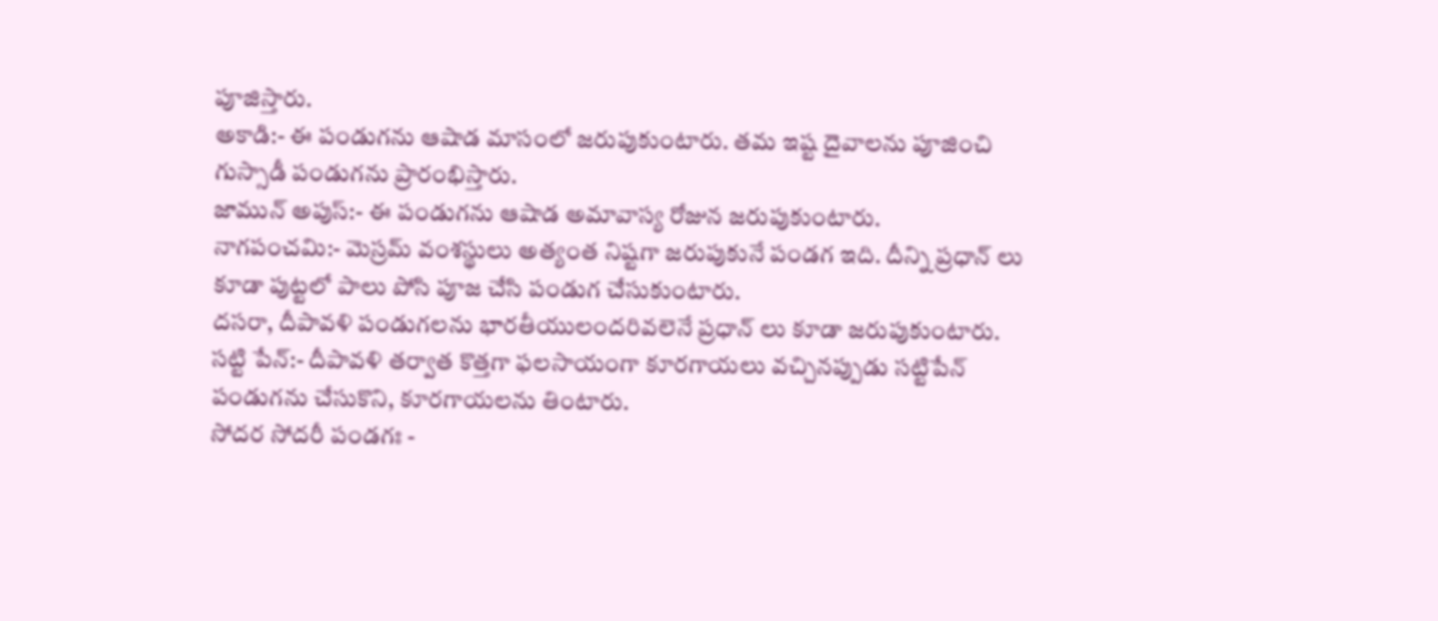పూజిస్తారు.
అకాడి:- ఈ పండుగను ఆషాడ మాసంలో జరుపుకుంటారు. తమ ఇష్ట దైవాలను పూజించి గుస్సాడీ పండుగను ప్రారంభిస్తారు.
జామున్ అపుస్:- ఈ పండుగను ఆషాడ అమావాస్య రోజున జరుపుకుంటారు.
నాగపంచమి:- మెస్రమ్ వంశస్థులు అత్యంత నిష్టగా జరుపుకునే పండగ ఇది. దీన్ని ప్రధాన్ లు కూడా పుట్టలో పాలు పోసి పూజ చేసి పండుగ చేసుకుంటారు.
దసరా, దీపావళి పండుగలను భారతీయులందరివలెనే ప్రధాన్ లు కూడా జరుపుకుంటారు.
సట్టి పేన్:- దీపావళి తర్వాత కొత్తగా ఫలసాయంగా కూరగాయలు వచ్చినప్పుడు సట్టిపేన్ పండుగను చేసుకొని, కూరగాయలను తింటారు.
సోదర సోదరీ పండగః -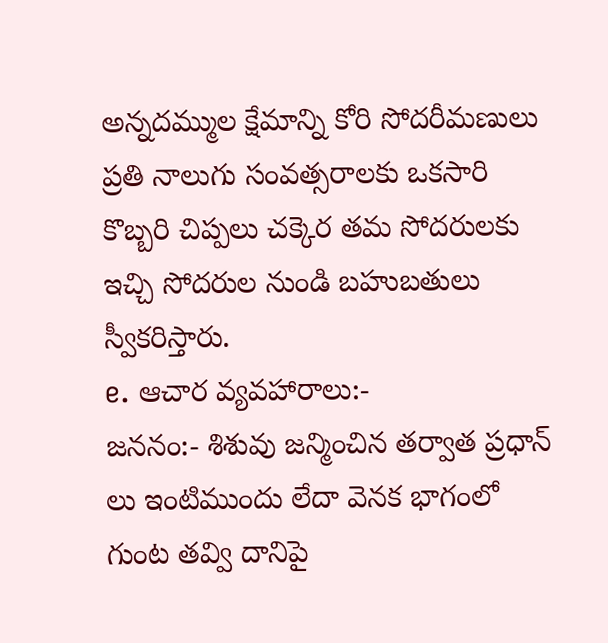అన్నదమ్ముల క్షేమాన్ని కోరి సోదరీమణులు ప్రతి నాలుగు సంవత్సరాలకు ఒకసారి కొబ్బరి చిప్పలు చక్కెర తమ సోదరులకు ఇచ్చి సోదరుల నుండి బహుబతులు స్వీకరిస్తారు.
e. ఆచార వ్యవహారాలు:-
జననం:- శిశువు జన్మించిన తర్వాత ప్రధాన్ లు ఇంటిముందు లేదా వెనక భాగంలో గుంట తవ్వి దానిపై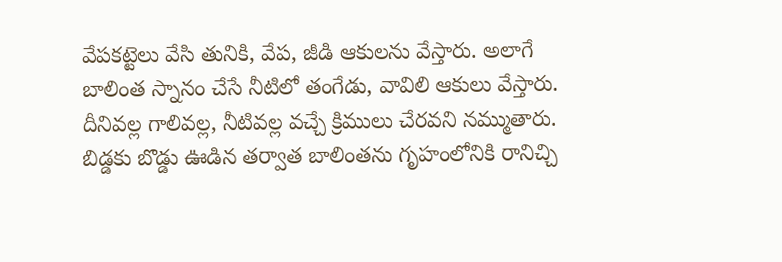వేపకట్టెలు వేసి తునికి, వేప, జీడి ఆకులను వేస్తారు. అలాగే బాలింత స్నానం చేసే నీటిలో తంగేడు, వావిలి ఆకులు వేస్తారు. దీనివల్ల గాలివల్ల, నీటివల్ల వచ్చే క్రిములు చేరవని నమ్ముతారు. బిడ్డకు బొడ్డు ఊడిన తర్వాత బాలింతను గృహంలోనికి రానిచ్చి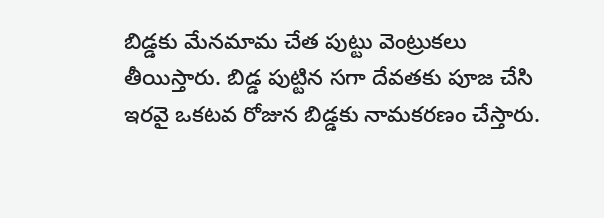బిడ్డకు మేనమామ చేత పుట్టు వెంట్రుకలు తీయిస్తారు. బిడ్డ పుట్టిన సగా దేవతకు పూజ చేసి ఇరవై ఒకటవ రోజున బిడ్డకు నామకరణం చేస్తారు.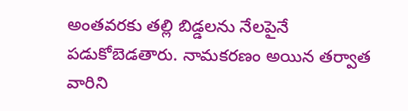అంతవరకు తల్లి బిడ్డలను నేలపైనే పడుకోబెడతారు. నామకరణం అయిన తర్వాత వారిని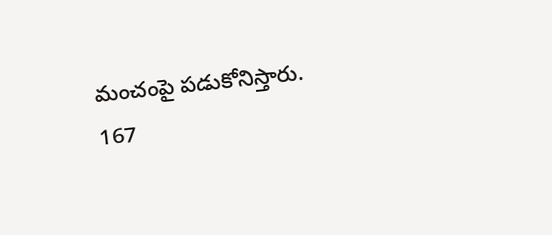మంచంపై పడుకోనిస్తారు.
167